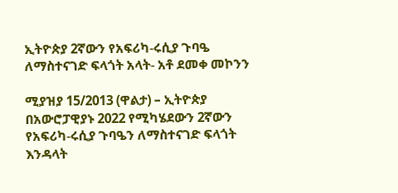ኢትዮጵያ 2ኛውን የአፍሪካ-ሩሲያ ጉባዔ ለማስተናገድ ፍላጎት አላት- አቶ ደመቀ መኮንን

ሚያዝያ 15/2013 (ዋልታ) – ኢትዮጵያ በአውሮፓዊያኑ 2022 የሚካሄደውን 2ኛውን የአፍሪካ-ሩሲያ ጉባዔን ለማስተናገድ ፍላጎት እንዳላት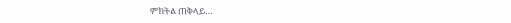ምክትል ጠቅላይ…